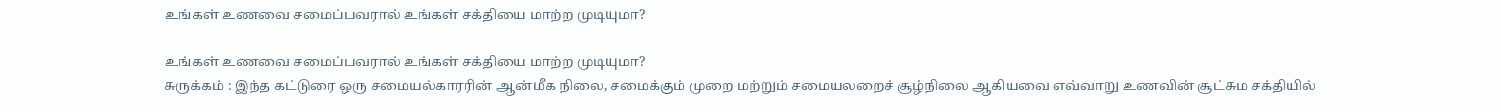உங்கள் உணவை சமைப்பவரால் உங்கள் சக்தியை மாற்ற முடியுமா?

உங்கள் உணவை சமைப்பவரால் உங்கள் சக்தியை மாற்ற முடியுமா?
சுருக்கம் : இந்த கட்டுரை ஒரு சமையல்காரரின் ஆன்மீக நிலை, சமைக்கும் முறை மற்றும் சமையலறைச் சூழ்நிலை ஆகியவை எவ்வாறு உணவின் சூட்சும சக்தியில்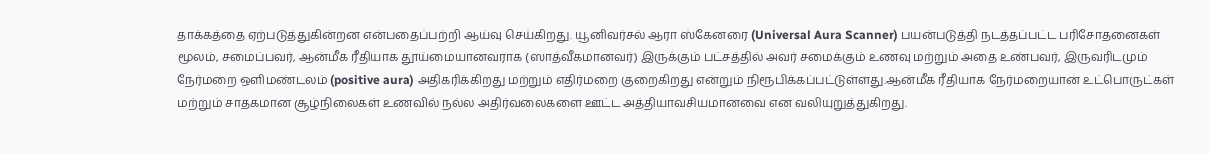தாக்கத்தை ஏற்படுத்துகின்றன என்பதைப்பற்றி ஆய்வு செய்கிறது. யூனிவர்சல் ஆரா ஸ்கேனரை (Universal Aura Scanner) பயன்படுத்தி நடத்தப்பட்ட பரிசோதனைகள் மூலம், சமைப்பவர், ஆன்மீக ரீதியாக தூய்மையானவராக (ஸாத்வீகமானவர்) இருக்கும் பட்சத்தில் அவர் சமைக்கும் உணவு மற்றும் அதை உண்பவர், இருவரிடமும் நேர்மறை ஒளிமண்டலம் (positive aura) அதிகரிக்கிறது மற்றும் எதிர்மறை குறைகிறது என்றும் நிரூபிக்கப்பட்டுள்ளது.ஆன்மீக ரீதியாக நேர்மறையான உட்பொருட்கள் மற்றும் சாதகமான சூழ்நிலைகள் உணவில் நல்ல அதிர்வலைகளை ஊட்ட அத்தியாவசியமானவை என வலியுறுத்துகிறது.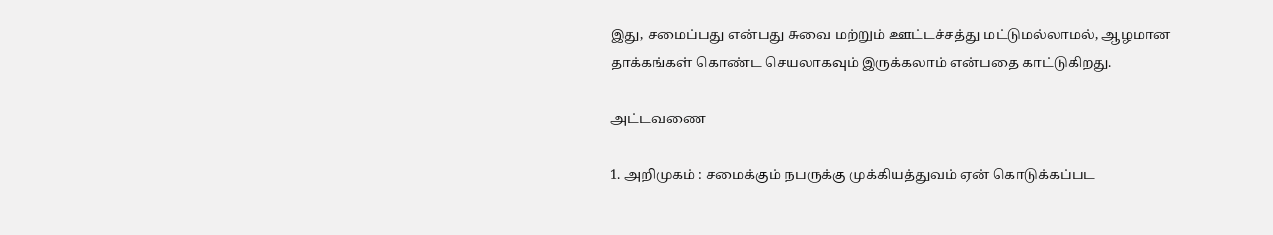இது, சமைப்பது என்பது சுவை மற்றும் ஊட்டச்சத்து மட்டுமல்லாமல், ஆழமான தாக்கங்கள் கொண்ட செயலாகவும் இருக்கலாம் என்பதை காட்டுகிறது.

அட்டவணை

1. அறிமுகம் : சமைக்கும் நபருக்கு முக்கியத்துவம் ஏன் கொடுக்கப்பட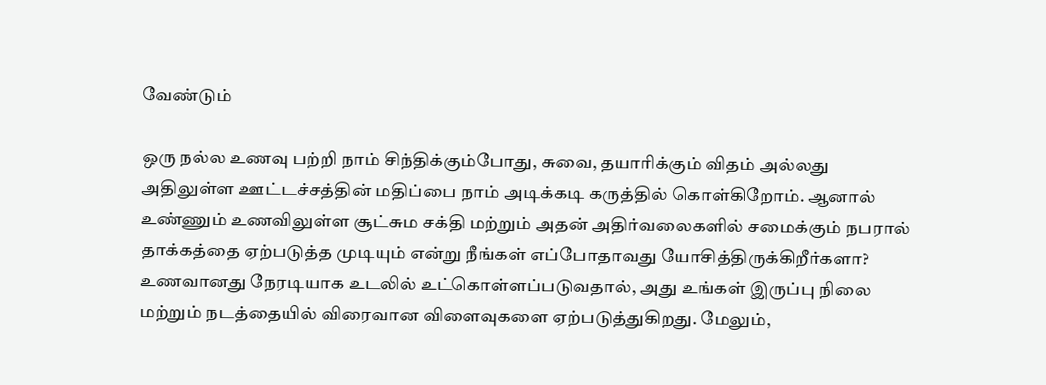வேண்டும்

ஒரு நல்ல உணவு பற்றி நாம் சிந்திக்கும்போது, சுவை, தயாரிக்கும் விதம் அல்லது அதிலுள்ள ஊட்டச்சத்தின் மதிப்பை நாம் அடிக்கடி கருத்தில் கொள்கிறோம். ஆனால் உண்ணும் உணவிலுள்ள சூட்சும சக்தி மற்றும் அதன் அதிர்வலைகளில் சமைக்கும் நபரால் தாக்கத்தை ஏற்படுத்த முடியும் என்று நீங்கள் எப்போதாவது யோசித்திருக்கிறீர்களா? உணவானது நேரடியாக உடலில் உட்கொள்ளப்படுவதால், அது உங்கள் இருப்பு நிலை மற்றும் நடத்தையில் விரைவான விளைவுகளை ஏற்படுத்துகிறது. மேலும்,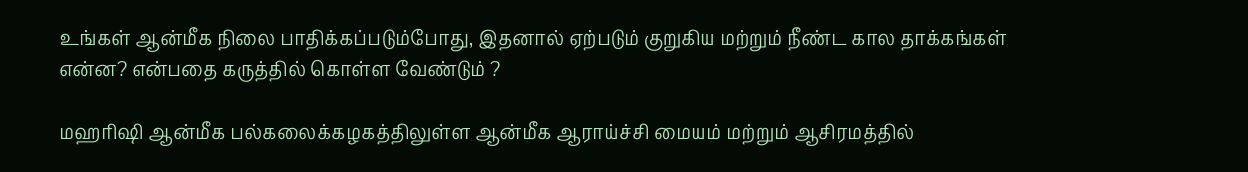உங்கள் ஆன்மீக நிலை பாதிக்கப்படும்போது, இதனால் ஏற்படும் குறுகிய மற்றும் நீண்ட கால தாக்கங்கள் என்ன? என்பதை கருத்தில் கொள்ள வேண்டும் ?

மஹரிஷி ஆன்மீக பல்கலைக்கழகத்திலுள்ள ஆன்மீக ஆராய்ச்சி மையம் மற்றும் ஆசிரமத்தில்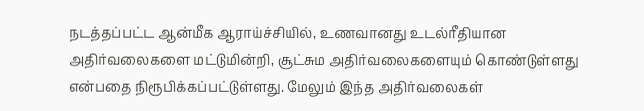நடத்தப்பட்ட ஆன்மீக ஆராய்ச்சியில், உணவானது உடல்ரீதியான அதிர்வலைகளை மட்டுமின்றி, சூட்சும அதிர்வலைகளையும் கொண்டுள்ளது என்பதை நிரூபிக்கப்பட்டுள்ளது. மேலும் இந்த அதிர்வலைகள்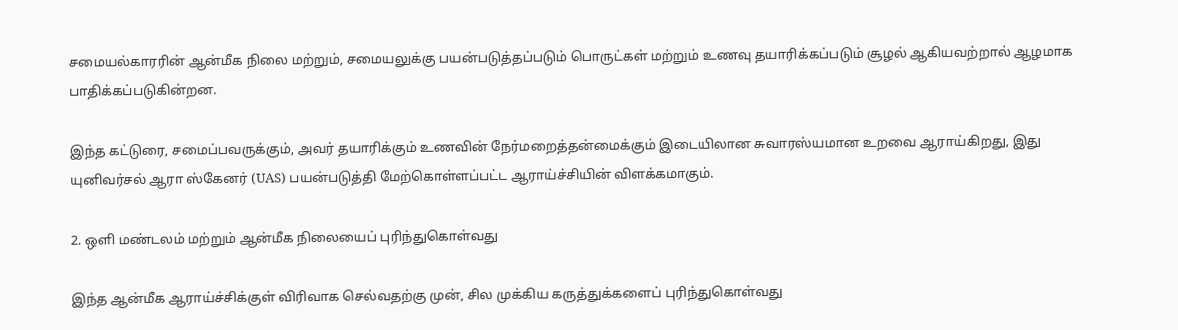சமையல்காரரின் ஆன்மீக நிலை மற்றும், சமையலுக்கு பயன்படுத்தப்படும் பொருட்கள் மற்றும் உணவு தயாரிக்கப்படும் சூழல் ஆகியவற்றால் ஆழமாக பாதிக்கப்படுகின்றன.

இந்த கட்டுரை, சமைப்பவருக்கும், அவர் தயாரிக்கும் உணவின் நேர்மறைத்தன்மைக்கும் இடையிலான சுவாரஸ்யமான உறவை ஆராய்கிறது, இது யுனிவர்சல் ஆரா ஸ்கேனர் (UAS) பயன்படுத்தி மேற்கொள்ளப்பட்ட ஆராய்ச்சியின் விளக்கமாகும்.

2. ஒளி மண்டலம் மற்றும் ஆன்மீக நிலையைப் புரிந்துகொள்வது

இந்த ஆன்மீக ஆராய்ச்சிக்குள் விரிவாக செல்வதற்கு முன், சில முக்கிய கருத்துக்களைப் புரிந்துகொள்வது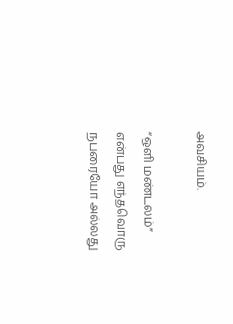அவசியம்.

“ஒளி மண்டலம்” என்பது எந்தவொரு நபரையோ அல்லது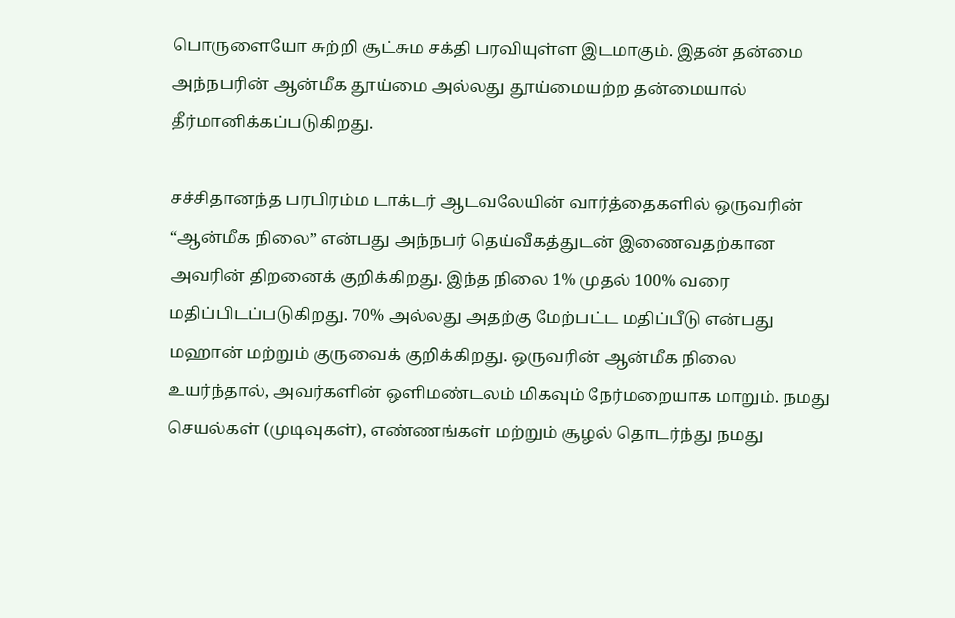பொருளையோ சுற்றி சூட்சும சக்தி பரவியுள்ள இடமாகும். இதன் தன்மை அந்நபரின் ஆன்மீக தூய்மை அல்லது தூய்மையற்ற தன்மையால் தீர்மானிக்கப்படுகிறது.

சச்சிதானந்த பரபிரம்ம டாக்டர் ஆடவலேயின் வார்த்தைகளில் ஒருவரின் “ஆன்மீக நிலை” என்பது அந்நபர் தெய்வீகத்துடன் இணைவதற்கான அவரின் திறனைக் குறிக்கிறது. இந்த நிலை 1% முதல் 100% வரை மதிப்பிடப்படுகிறது. 70% அல்லது அதற்கு மேற்பட்ட மதிப்பீடு என்பது மஹான் மற்றும் குருவைக் குறிக்கிறது. ஒருவரின் ஆன்மீக நிலை உயர்ந்தால், அவர்களின் ஒளிமண்டலம் மிகவும் நேர்மறையாக மாறும். நமது செயல்கள் (முடிவுகள்), எண்ணங்கள் மற்றும் சூழல் தொடர்ந்து நமது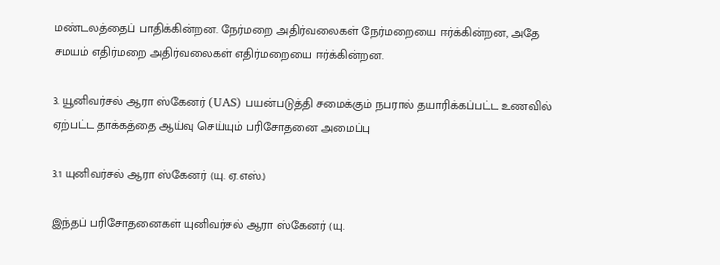மண்டலத்தைப் பாதிக்கின்றன. நேர்மறை அதிர்வலைகள் நேர்மறையை ஈர்க்கின்றன, அதே சமயம் எதிர்மறை அதிர்வலைகள் எதிர்மறையை ஈர்க்கின்றன.

3. யூனிவர்சல் ஆரா ஸ்கேனர் (UAS) பயன்படுத்தி சமைக்கும் நபரால் தயாரிக்கப்பட்ட உணவில் ஏற்பட்ட தாக்கத்தை ஆய்வு செய்யும் பரிசோதனை அமைப்பு

3.1 யுனிவர்சல் ஆரா ஸ்கேனர் (யு. ஏ.எஸ்.)

இந்தப் பரிசோதனைகள் யுனிவர்சல் ஆரா ஸ்கேனர் (யு.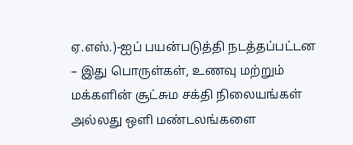ஏ.எஸ்.)-ஐப் பயன்படுத்தி நடத்தப்பட்டன – இது பொருள்கள், உணவு மற்றும் மக்களின் சூட்சும சக்தி நிலையங்கள் அல்லது ஒளி மண்டலங்களை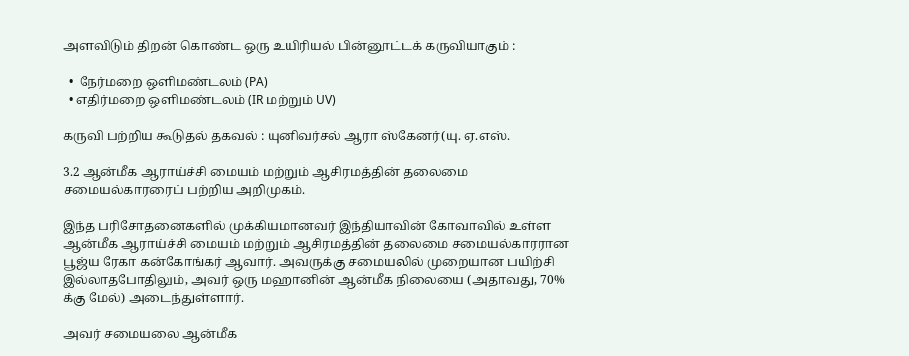அளவிடும் திறன் கொண்ட ஒரு உயிரியல் பின்னூட்டக் கருவியாகும் :

  •  நேர்மறை ஒளிமண்டலம் (PA)
  • எதிர்மறை ஒளிமண்டலம் (IR மற்றும் UV)

கருவி பற்றிய கூடுதல் தகவல் : யுனிவர்சல் ஆரா ஸ்கேனர்(யு. ஏ.எஸ்.

3.2 ஆன்மீக ஆராய்ச்சி மையம் மற்றும் ஆசிரமத்தின் தலைமை சமையல்காரரைப் பற்றிய அறிமுகம்.

இந்த பரிசோதனைகளில் முக்கியமானவர் இந்தியாவின் கோவாவில் உள்ள ஆன்மீக ஆராய்ச்சி மையம் மற்றும் ஆசிரமத்தின் தலைமை சமையல்காரரான பூஜ்ய ரேகா கன்கோங்கர் ஆவார். அவருக்கு சமையலில் முறையான பயிற்சி இல்லாதபோதிலும், அவர் ஒரு மஹானின் ஆன்மீக நிலையை (அதாவது, 70% க்கு மேல்) அடைந்துள்ளார்.

அவர் சமையலை ஆன்மீக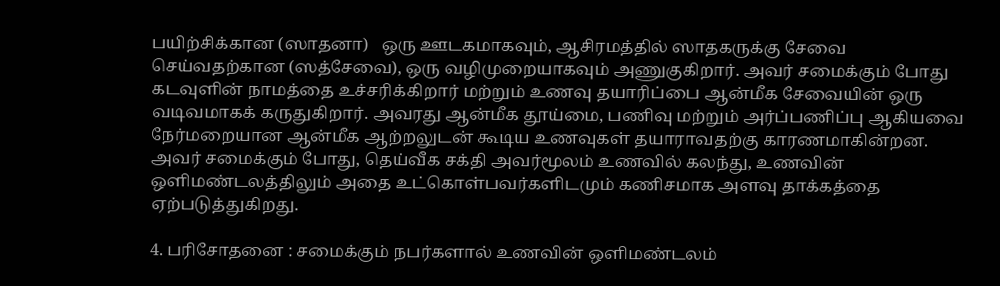பயிற்சிக்கான (ஸாதனா)   ஒரு ஊடகமாகவும், ஆசிரமத்தில் ஸாதகருக்கு சேவை செய்வதற்கான (ஸத்சேவை), ஒரு வழிமுறையாகவும் அணுகுகிறார். அவர் சமைக்கும் போது கடவுளின் நாமத்தை உச்சரிக்கிறார் மற்றும் உணவு தயாரிப்பை ஆன்மீக சேவையின் ஒரு வடிவமாகக் கருதுகிறார். அவரது ஆன்மீக தூய்மை, பணிவு மற்றும் அர்ப்பணிப்பு ஆகியவை நேர்மறையான ஆன்மீக ஆற்றலுடன் கூடிய உணவுகள் தயாராவதற்கு காரணமாகின்றன. அவர் சமைக்கும் போது, தெய்வீக சக்தி அவர்மூலம் உணவில் கலந்து, உணவின் ஒளிமண்டலத்திலும் அதை உட்கொள்பவர்களிடமும் கணிசமாக அளவு தாக்கத்தை ஏற்படுத்துகிறது.

4. பரிசோதனை : சமைக்கும் நபர்களால் உணவின் ஒளிமண்டலம்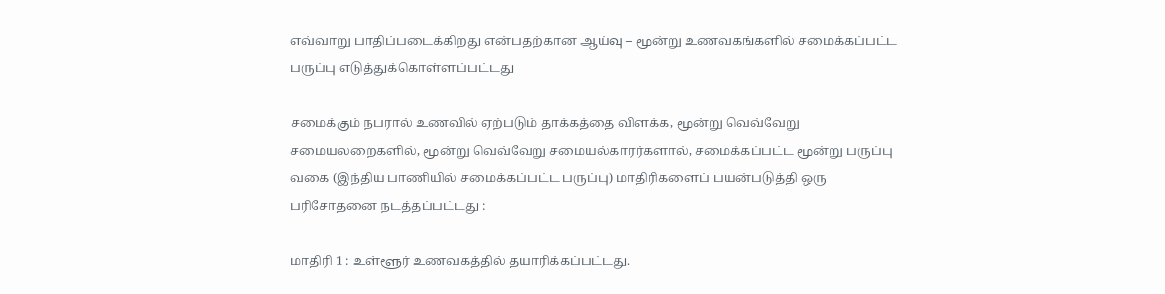எவ்வாறு பாதிப்படைக்கிறது என்பதற்கான ஆய்வு – மூன்று உணவகங்களில் சமைக்கப்பட்ட பருப்பு எடுத்துக்கொள்ளப்பட்டது

சமைக்கும் நபரால் உணவில் ஏற்படும் தாக்கத்தை விளக்க, மூன்று வெவ்வேறு சமையலறைகளில், மூன்று வெவ்வேறு சமையல்காரர்களால், சமைக்கப்பட்ட மூன்று பருப்பு வகை (இந்திய பாணியில் சமைக்கப்பட்ட பருப்பு) மாதிரிகளைப் பயன்படுத்தி ஒரு பரிசோதனை நடத்தப்பட்டது :

மாதிரி 1 : உள்ளூர் உணவகத்தில் தயாரிக்கப்பட்டது.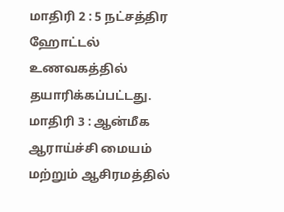மாதிரி 2 : 5 நட்சத்திர ஹோட்டல் உணவகத்தில் தயாரிக்கப்பட்டது.
மாதிரி 3 : ஆன்மீக ஆராய்ச்சி மையம் மற்றும் ஆசிரமத்தில்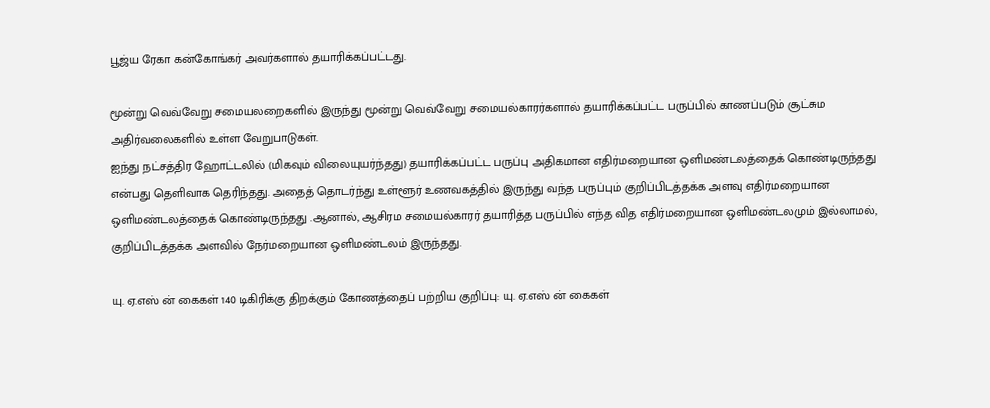பூஜ்ய ரேகா கன்கோங்கர் அவர்களால் தயாரிக்கப்பட்டது.

மூன்று வெவ்வேறு சமையலறைகளில் இருந்து மூன்று வெவ்வேறு சமையல்காரர்களால் தயாரிக்கப்பட்ட பருப்பில் காணப்படும் சூட்சும அதிர்வலைகளில் உள்ள வேறுபாடுகள்.
ஐந்து நட்சத்திர ஹோட்டலில் (மிகவும் விலையுயர்ந்தது) தயாரிக்கப்பட்ட பருப்பு அதிகமான எதிர்மறையான ஒளிமண்டலத்தைக் கொண்டிருந்தது என்பது தெளிவாக தெரிந்தது. அதைத் தொடர்ந்து உள்ளூர் உணவகத்தில் இருந்து வந்த பருப்பும் குறிப்பிடத்தக்க அளவு எதிர்மறையான ஒளிமண்டலத்தைக் கொண்டிருந்தது .ஆனால், ஆசிரம சமையல்காரர் தயாரித்த பருப்பில் எந்த வித எதிர்மறையான ஒளிமண்டலமும் இல்லாமல், குறிப்பிடத்தக்க அளவில் நேர்மறையான ஒளிமண்டலம் இருந்தது.

யு. ஏ.எஸ் ன் கைகள் 140 டிகிரிக்கு திறக்கும் கோணத்தைப் பற்றிய குறிப்பு: யு. ஏ.எஸ் ன் கைகள்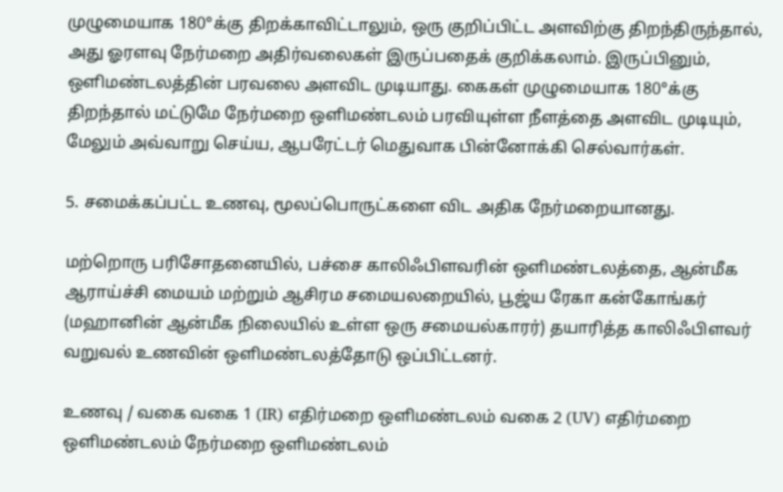முழுமையாக 180°க்கு திறக்காவிட்டாலும், ஒரு குறிப்பிட்ட அளவிற்கு திறந்திருந்தால், அது ஓரளவு நேர்மறை அதிர்வலைகள் இருப்பதைக் குறிக்கலாம். இருப்பினும், ஒளிமண்டலத்தின் பரவலை அளவிட முடியாது. கைகள் முழுமையாக 180°க்கு திறந்தால் மட்டுமே நேர்மறை ஒளிமண்டலம் பரவியுள்ள நீளத்தை அளவிட முடியும், மேலும் அவ்வாறு செய்ய, ஆபரேட்டர் மெதுவாக பின்னோக்கி செல்வார்கள்.

5. சமைக்கப்பட்ட உணவு, மூலப்பொருட்களை விட அதிக நேர்மறையானது.

மற்றொரு பரிசோதனையில், பச்சை காலிஃபிளவரின் ஒளிமண்டலத்தை, ஆன்மீக ஆராய்ச்சி மையம் மற்றும் ஆசிரம சமையலறையில், பூஜ்ய ரேகா கன்கோங்கர் (மஹானின் ஆன்மீக நிலையில் உள்ள ஒரு சமையல்காரர்) தயாரித்த காலிஃபிளவர் வறுவல் உணவின் ஒளிமண்டலத்தோடு ஒப்பிட்டனர்.

உணவு / வகை வகை 1 (IR) எதிர்மறை ஒளிமண்டலம் வகை 2 (UV) எதிர்மறை ஒளிமண்டலம் நேர்மறை ஒளிமண்டலம்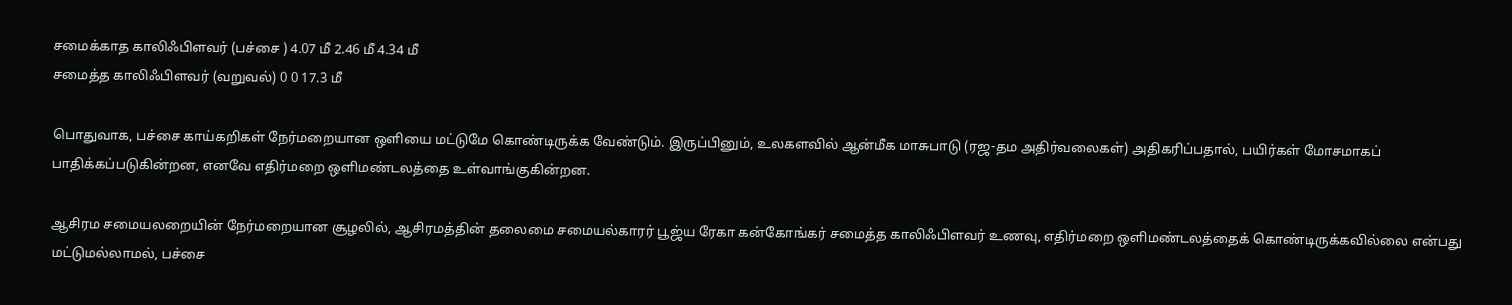சமைக்காத காலிஃபிளவர் (பச்சை ) 4.07 மீ 2.46 மீ 4.34 மீ
சமைத்த காலிஃபிளவர் (வறுவல்) 0 0 17.3 மீ

பொதுவாக, பச்சை காய்கறிகள் நேர்மறையான ஒளியை மட்டுமே கொண்டிருக்க வேண்டும். இருப்பினும், உலகளவில் ஆன்மீக மாசுபாடு (ரஜ-தம அதிர்வலைகள்) அதிகரிப்பதால், பயிர்கள் மோசமாகப் பாதிக்கப்படுகின்றன, எனவே எதிர்மறை ஒளிமண்டலத்தை உள்வாங்குகின்றன.

ஆசிரம சமையலறையின் நேர்மறையான சூழலில், ஆசிரமத்தின் தலைமை சமையல்காரர் பூஜ்ய ரேகா கன்கோங்கர் சமைத்த காலிஃபிளவர் உணவு, எதிர்மறை ஒளிமண்டலத்தைக் கொண்டிருக்கவில்லை என்பது மட்டுமல்லாமல், பச்சை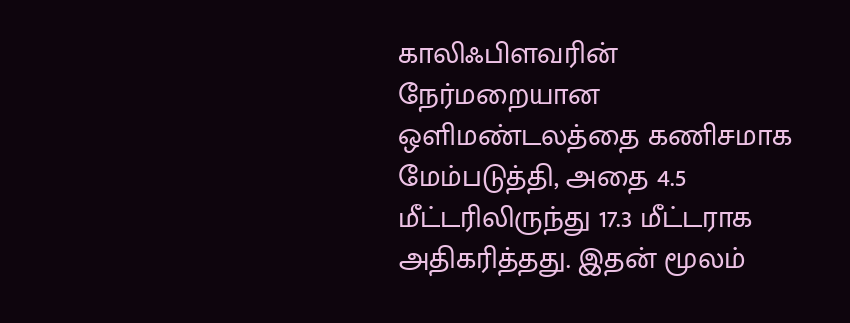காலிஃபிளவரின் நேர்மறையான ஒளிமண்டலத்தை கணிசமாக மேம்படுத்தி, அதை 4.5 மீட்டரிலிருந்து 17.3 மீட்டராக அதிகரித்தது. இதன் மூலம்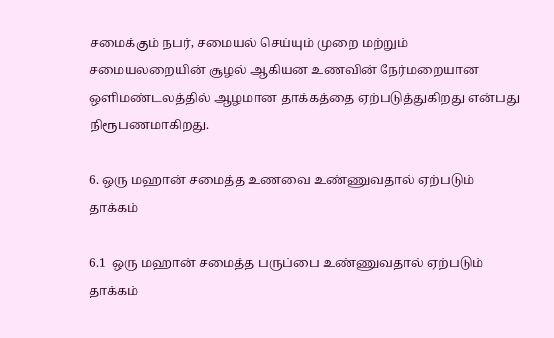சமைக்கும் நபர், சமையல் செய்யும் முறை மற்றும் சமையலறையின் சூழல் ஆகியன உணவின் நேர்மறையான ஒளிமண்டலத்தில் ஆழமான தாக்கத்தை ஏற்படுத்துகிறது என்பது நிரூபணமாகிறது.

6. ஒரு மஹான் சமைத்த உணவை உண்ணுவதால் ஏற்படும் தாக்கம்

6.1  ஒரு மஹான் சமைத்த பருப்பை உண்ணுவதால் ஏற்படும் தாக்கம்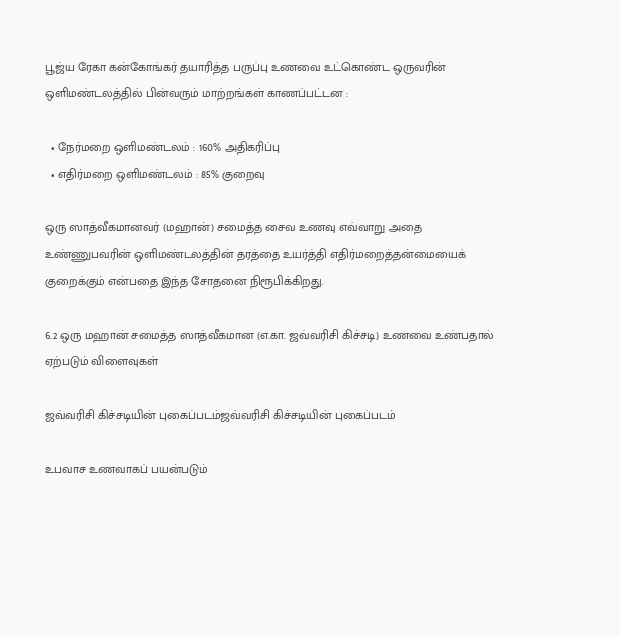பூஜ்ய ரேகா கன்கோங்கர் தயாரித்த பருப்பு உணவை உட்கொண்ட ஒருவரின் ஒளிமண்டலத்தில் பின்வரும் மாற்றங்கள் காணப்பட்டன :

  • நேர்மறை ஒளிமண்டலம் : 160% அதிகரிப்பு
  • எதிர்மறை ஒளிமண்டலம் : 85% குறைவு

ஒரு ஸாத்வீகமானவர் (மஹான்) சமைத்த சைவ உணவு எவ்வாறு அதை உண்ணுபவரின் ஒளிமண்டலத்தின் தரத்தை உயர்த்தி எதிர்மறைத்தன்மையைக் குறைக்கும் என்பதை இந்த சோதனை நிரூபிக்கிறது.

6.2 ஒரு மஹான் சமைத்த ஸாத்வீகமான (எ.கா. ஜவ்வரிசி கிச்சடி) உணவை உண்பதால் ஏற்படும் விளைவுகள்

ஜவ்வரிசி கிச்சடியின் புகைப்படம்ஜவ்வரிசி கிச்சடியின் புகைப்படம்

உபவாச உணவாகப் பயன்படும்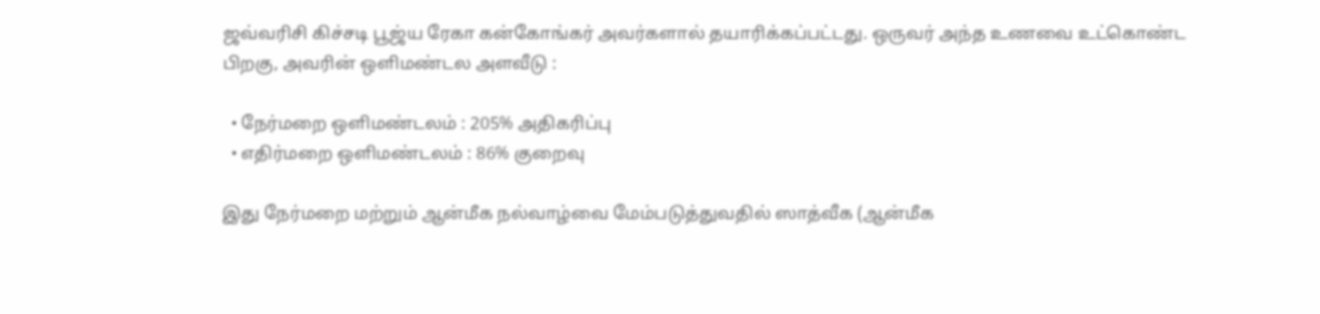ஜவ்வரிசி கிச்சடி பூஜ்ய ரேகா கன்கோங்கர் அவர்களால் தயாரிக்கப்பட்டது. ஒருவர் அந்த உணவை உட்கொண்ட பிறகு, அவரின் ஒளிமண்டல அளவீடு :

  • நேர்மறை ஒளிமண்டலம் : 205% அதிகரிப்பு
  • எதிர்மறை ஒளிமண்டலம் : 86% குறைவு

இது நேர்மறை மற்றும் ஆன்மீக நல்வாழ்வை மேம்படுத்துவதில் ஸாத்வீக (ஆன்மீக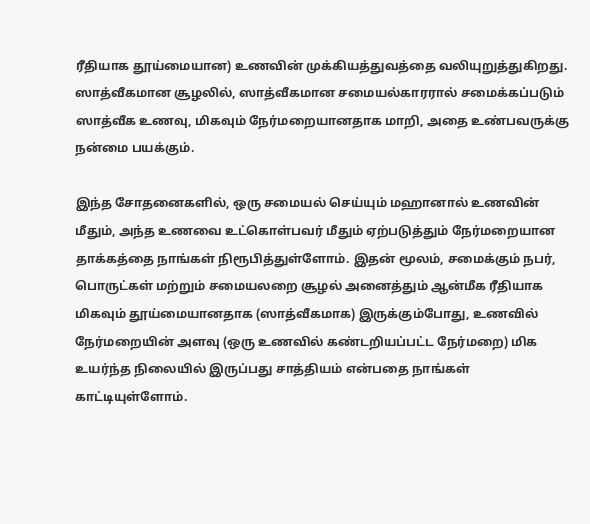ரீதியாக தூய்மையான) உணவின் முக்கியத்துவத்தை வலியுறுத்துகிறது. ஸாத்வீகமான சூழலில், ஸாத்வீகமான சமையல்காரரால் சமைக்கப்படும் ஸாத்வீக உணவு, மிகவும் நேர்மறையானதாக மாறி, அதை உண்பவருக்கு நன்மை பயக்கும்.

இந்த சோதனைகளில், ஒரு சமையல் செய்யும் மஹானால் உணவின் மீதும், அந்த உணவை உட்கொள்பவர் மீதும் ஏற்படுத்தும் நேர்மறையான தாக்கத்தை நாங்கள் நிரூபித்துள்ளோம். இதன் மூலம், சமைக்கும் நபர், பொருட்கள் மற்றும் சமையலறை சூழல் அனைத்தும் ஆன்மீக ரீதியாக மிகவும் தூய்மையானதாக (ஸாத்வீகமாக) இருக்கும்போது, உணவில் நேர்மறையின் அளவு (ஒரு உணவில் கண்டறியப்பட்ட நேர்மறை) மிக உயர்ந்த நிலையில் இருப்பது சாத்தியம் என்பதை நாங்கள் காட்டியுள்ளோம்.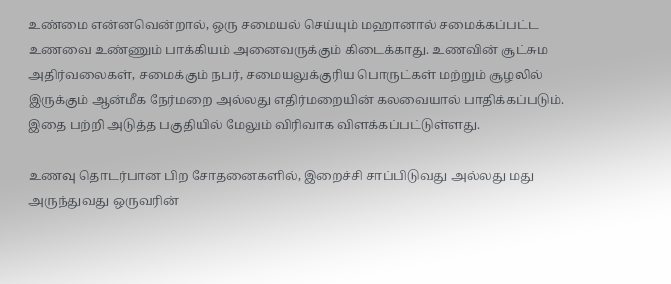உண்மை என்னவென்றால், ஒரு சமையல் செய்யும் மஹானால் சமைக்கப்பட்ட உணவை உண்ணும் பாக்கியம் அனைவருக்கும் கிடைக்காது. உணவின் சூட்சும அதிர்வலைகள், சமைக்கும் நபர், சமையலுக்குரிய பொருட்கள் மற்றும் சூழலில் இருக்கும் ஆன்மீக நேர்மறை அல்லது எதிர்மறையின் கலவையால் பாதிக்கப்படும். இதை பற்றி அடுத்த பகுதியில் மேலும் விரிவாக விளக்கப்பட்டுள்ளது.

உணவு தொடர்பான பிற சோதனைகளில், இறைச்சி சாப்பிடுவது அல்லது மது அருந்துவது ஒருவரின்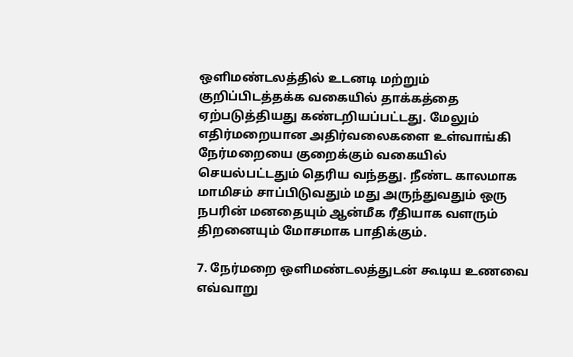ஒளிமண்டலத்தில் உடனடி மற்றும் குறிப்பிடத்தக்க வகையில் தாக்கத்தை ஏற்படுத்தியது கண்டறியப்பட்டது. மேலும் எதிர்மறையான அதிர்வலைகளை உள்வாங்கி நேர்மறையை குறைக்கும் வகையில் செயல்பட்டதும் தெரிய வந்தது. நீண்ட காலமாக மாமிசம் சாப்பிடுவதும் மது அருந்துவதும் ஒரு நபரின் மனதையும் ஆன்மீக ரீதியாக வளரும் திறனையும் மோசமாக பாதிக்கும்.

7. நேர்மறை ஒளிமண்டலத்துடன் கூடிய உணவை எவ்வாறு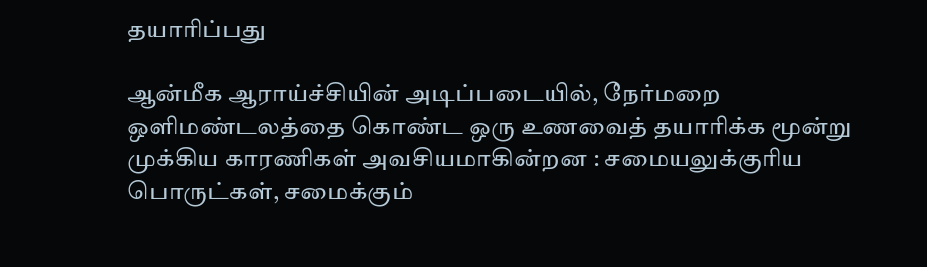தயாரிப்பது

ஆன்மீக ஆராய்ச்சியின் அடிப்படையில், நேர்மறை ஒளிமண்டலத்தை கொண்ட ஒரு உணவைத் தயாரிக்க மூன்று முக்கிய காரணிகள் அவசியமாகின்றன : சமையலுக்குரிய பொருட்கள், சமைக்கும்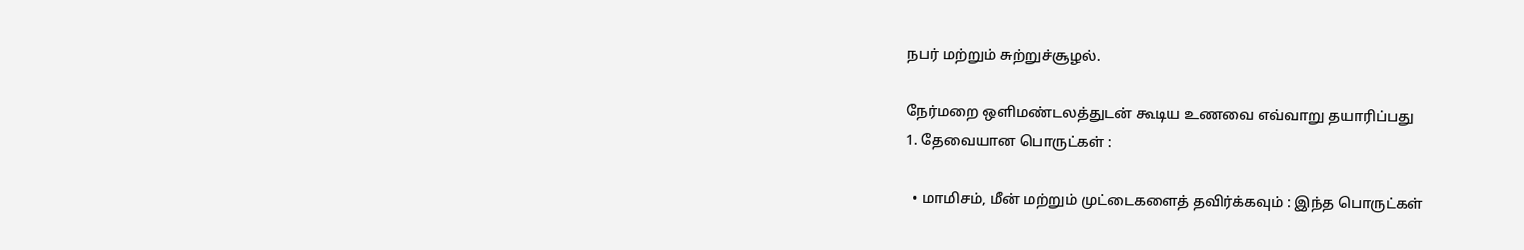நபர் மற்றும் சுற்றுச்சூழல்.

நேர்மறை ஒளிமண்டலத்துடன் கூடிய உணவை எவ்வாறு தயாரிப்பது
1. தேவையான பொருட்கள் :

  • மாமிசம், மீன் மற்றும் முட்டைகளைத் தவிர்க்கவும் : இந்த பொருட்கள்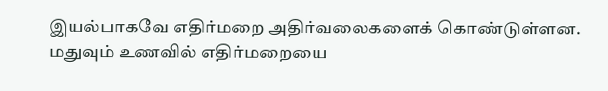இயல்பாகவே எதிர்மறை அதிர்வலைகளைக் கொண்டுள்ளன. மதுவும் உணவில் எதிர்மறையை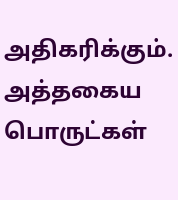அதிகரிக்கும். அத்தகைய பொருட்கள்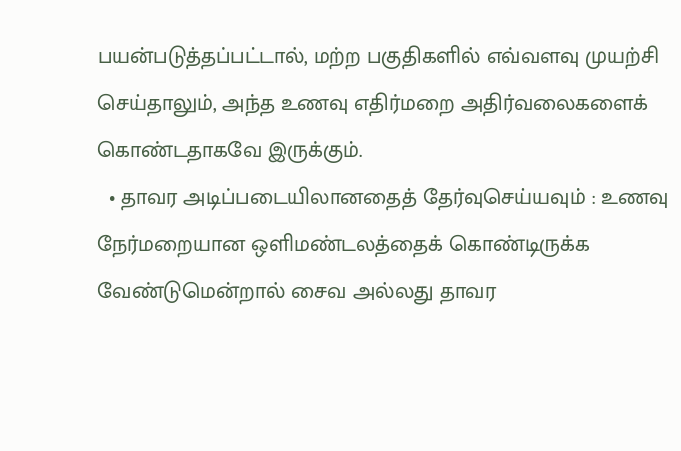பயன்படுத்தப்பட்டால், மற்ற பகுதிகளில் எவ்வளவு முயற்சி செய்தாலும், அந்த உணவு எதிர்மறை அதிர்வலைகளைக் கொண்டதாகவே இருக்கும்.
  • தாவர அடிப்படையிலானதைத் தேர்வுசெய்யவும் : உணவு நேர்மறையான ஒளிமண்டலத்தைக் கொண்டிருக்க வேண்டுமென்றால் சைவ அல்லது தாவர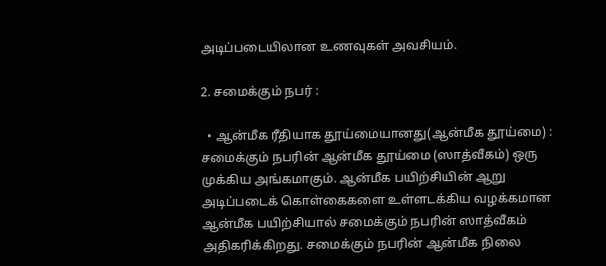அடிப்படையிலான உணவுகள் அவசியம்.

2. சமைக்கும் நபர் :

  • ஆன்மீக ரீதியாக தூய்மையானது(ஆன்மீக தூய்மை) : சமைக்கும் நபரின் ஆன்மீக தூய்மை (ஸாத்வீகம்) ஒரு முக்கிய அங்கமாகும். ஆன்மீக பயிற்சியின் ஆறு அடிப்படைக் கொள்கைகளை உள்ளடக்கிய வழக்கமான ஆன்மீக பயிற்சியால் சமைக்கும் நபரின் ஸாத்வீகம் அதிகரிக்கிறது. சமைக்கும் நபரின் ஆன்மீக நிலை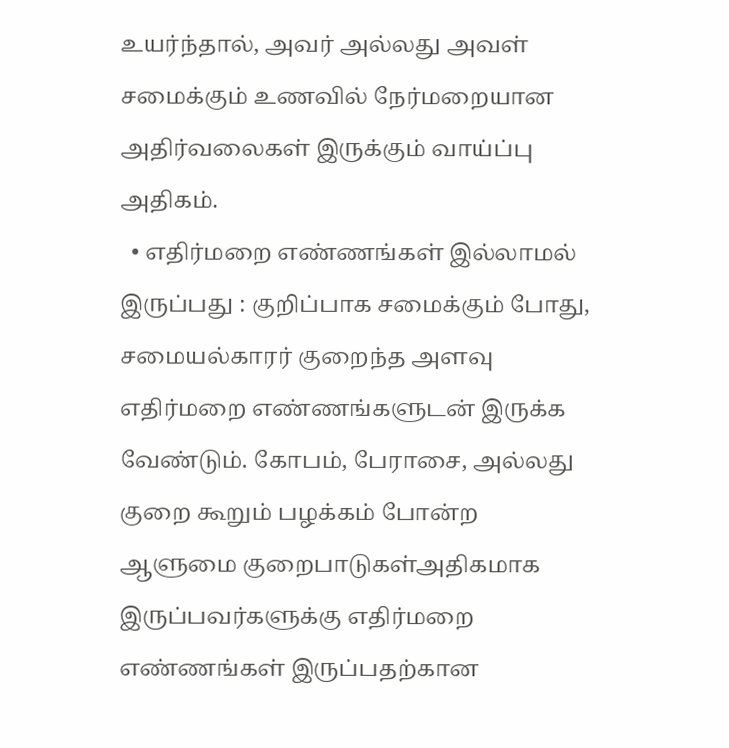உயர்ந்தால், அவர் அல்லது அவள் சமைக்கும் உணவில் நேர்மறையான அதிர்வலைகள் இருக்கும் வாய்ப்பு அதிகம்.
  • எதிர்மறை எண்ணங்கள் இல்லாமல் இருப்பது : குறிப்பாக சமைக்கும் போது, சமையல்காரர் குறைந்த அளவு எதிர்மறை எண்ணங்களுடன் இருக்க வேண்டும். கோபம், பேராசை, அல்லது குறை கூறும் பழக்கம் போன்ற ஆளுமை குறைபாடுகள்அதிகமாக இருப்பவர்களுக்கு எதிர்மறை எண்ணங்கள் இருப்பதற்கான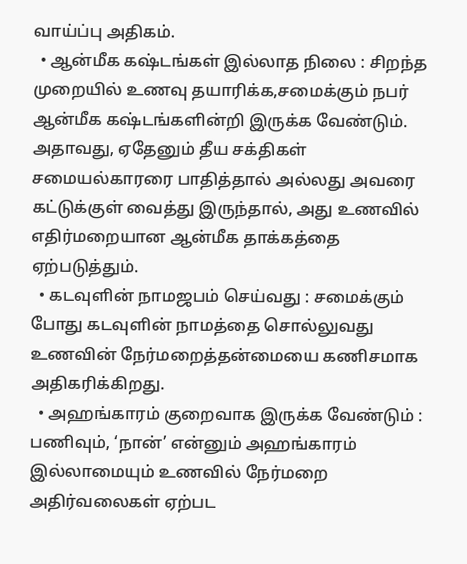வாய்ப்பு அதிகம்.
  • ஆன்மீக கஷ்டங்கள் இல்லாத நிலை : சிறந்த முறையில் உணவு தயாரிக்க,சமைக்கும் நபர் ஆன்மீக கஷ்டங்களின்றி இருக்க வேண்டும். அதாவது, ஏதேனும் தீய சக்திகள் சமையல்காரரை பாதித்தால் அல்லது அவரை கட்டுக்குள் வைத்து இருந்தால், அது உணவில் எதிர்மறையான ஆன்மீக தாக்கத்தை ஏற்படுத்தும்.
  • கடவுளின் நாமஜபம் செய்வது : சமைக்கும் போது கடவுளின் நாமத்தை சொல்லுவது உணவின் நேர்மறைத்தன்மையை கணிசமாக அதிகரிக்கிறது.
  • அஹங்காரம் குறைவாக இருக்க வேண்டும் : பணிவும், ‘நான்’ என்னும் அஹங்காரம் இல்லாமையும் உணவில் நேர்மறை அதிர்வலைகள் ஏற்பட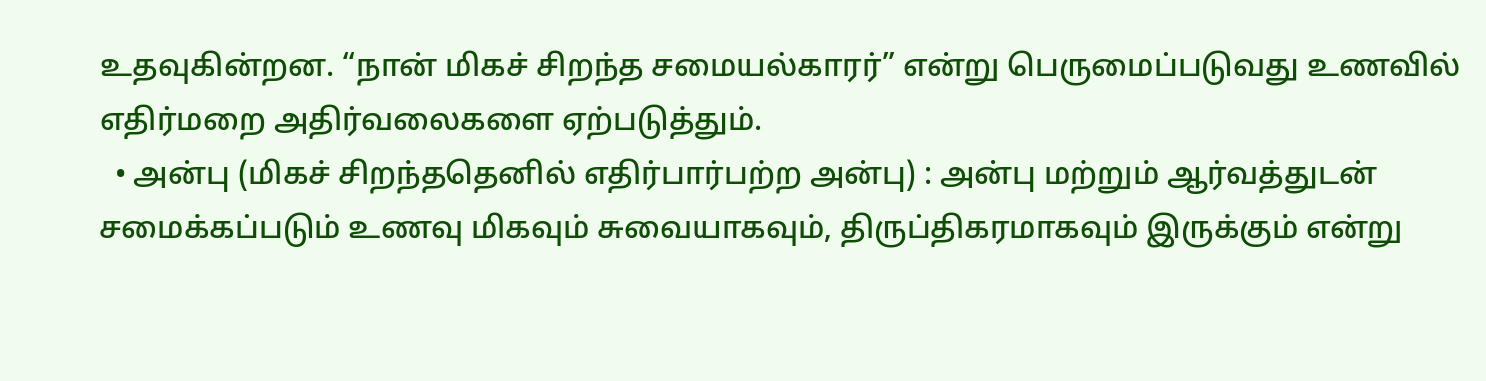உதவுகின்றன. “நான் மிகச் சிறந்த சமையல்காரர்” என்று பெருமைப்படுவது உணவில் எதிர்மறை அதிர்வலைகளை ஏற்படுத்தும்.
  • அன்பு (மிகச் சிறந்ததெனில் எதிர்பார்பற்ற அன்பு) : அன்பு மற்றும் ஆர்வத்துடன் சமைக்கப்படும் உணவு மிகவும் சுவையாகவும், திருப்திகரமாகவும் இருக்கும் என்று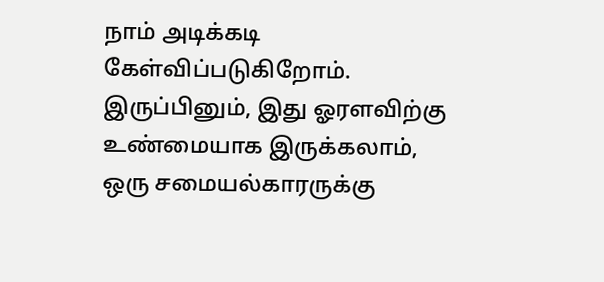நாம் அடிக்கடி கேள்விப்படுகிறோம். இருப்பினும், இது ஓரளவிற்கு உண்மையாக இருக்கலாம், ஒரு சமையல்காரருக்கு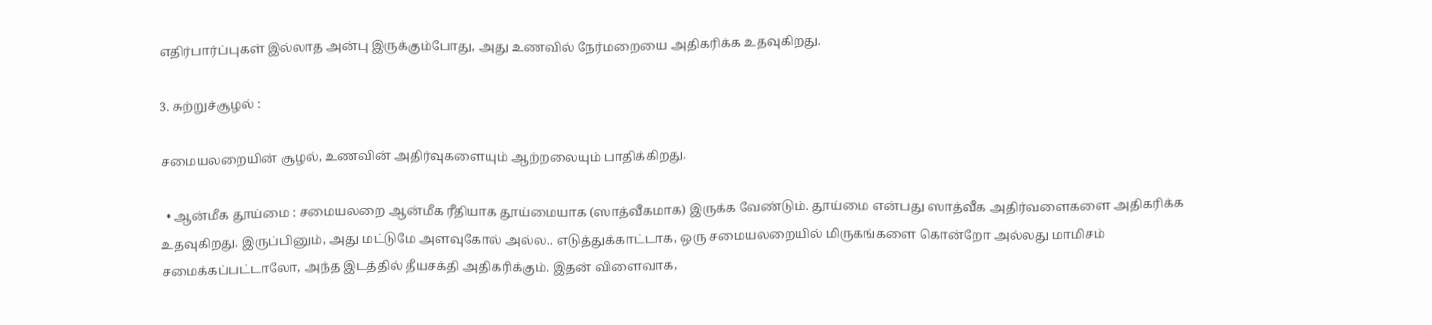எதிர்பார்ப்புகள் இல்லாத அன்பு இருக்கும்போது, அது உணவில் நேர்மறையை அதிகரிக்க உதவுகிறது.

3. சுற்றுச்சூழல் :

சமையலறையின் சூழல், உணவின் அதிர்வுகளையும் ஆற்றலையும் பாதிக்கிறது.

  • ஆன்மீக தூய்மை : சமையலறை ஆன்மீக ரீதியாக தூய்மையாக (ஸாத்வீகமாக) இருக்க வேண்டும். தூய்மை என்பது ஸாத்வீக அதிர்வளைகளை அதிகரிக்க உதவுகிறது. இருப்பினும், அது மட்டுமே அளவுகோல் அல்ல.. எடுத்துக்காட்டாக, ஒரு சமையலறையில் மிருகங்களை கொன்றோ அல்லது மாமிசம் சமைக்கப்பட்டாலோ, அந்த இடத்தில் தீயசக்தி அதிகரிக்கும். இதன் விளைவாக,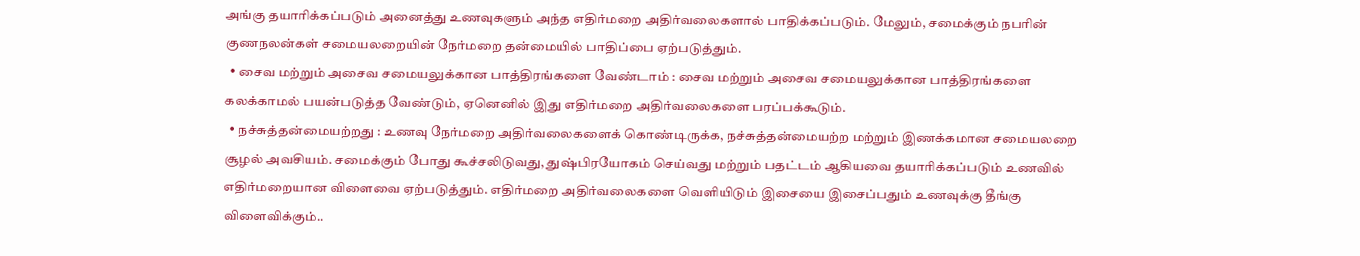அங்கு தயாரிக்கப்படும் அனைத்து உணவுகளும் அந்த எதிர்மறை அதிர்வலைகளால் பாதிக்கப்படும். மேலும், சமைக்கும் நபரின் குணநலன்கள் சமையலறையின் நேர்மறை தன்மையில் பாதிப்பை ஏற்படுத்தும்.
  • சைவ மற்றும் அசைவ சமையலுக்கான பாத்திரங்களை வேண்டாம் : சைவ மற்றும் அசைவ சமையலுக்கான பாத்திரங்களை கலக்காமல் பயன்படுத்த வேண்டும், ஏனெனில் இது எதிர்மறை அதிர்வலைகளை பரப்பக்கூடும்.
  • நச்சுத்தன்மையற்றது : உணவு நேர்மறை அதிர்வலைகளைக் கொண்டிருக்க, நச்சுத்தன்மையற்ற மற்றும் இணக்கமான சமையலறை சூழல் அவசியம். சமைக்கும் போது கூச்சலிடுவது, துஷ்பிரயோகம் செய்வது மற்றும் பதட்டம் ஆகியவை தயாரிக்கப்படும் உணவில் எதிர்மறையான விளைவை ஏற்படுத்தும். எதிர்மறை அதிர்வலைகளை வெளியிடும் இசையை இசைப்பதும் உணவுக்கு தீங்கு விளைவிக்கும்..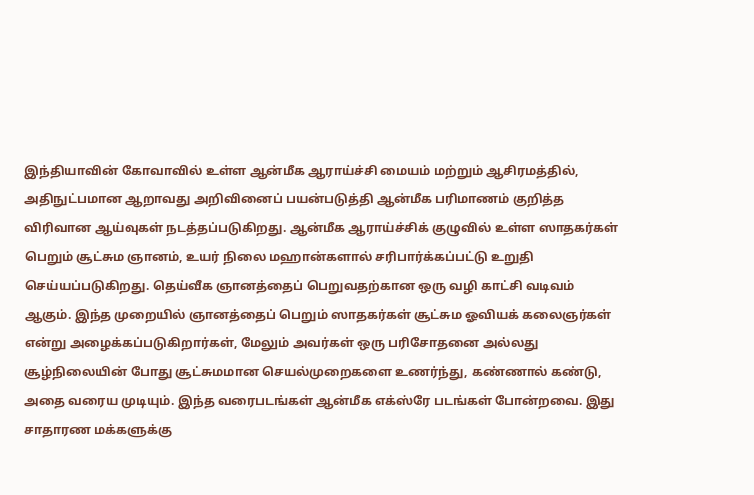இந்தியாவின் கோவாவில் உள்ள ஆன்மீக ஆராய்ச்சி மையம் மற்றும் ஆசிரமத்தில், அதிநுட்பமான ஆறாவது அறிவினைப் பயன்படுத்தி ஆன்மீக பரிமாணம் குறித்த விரிவான ஆய்வுகள் நடத்தப்படுகிறது. ஆன்மீக ஆராய்ச்சிக் குழுவில் உள்ள ஸாதகர்கள் பெறும் சூட்சும ஞானம், உயர் நிலை மஹான்களால் சரிபார்க்கப்பட்டு உறுதி செய்யப்படுகிறது. தெய்வீக ஞானத்தைப் பெறுவதற்கான ஒரு வழி காட்சி வடிவம் ஆகும். இந்த முறையில் ஞானத்தைப் பெறும் ஸாதகர்கள் சூட்சும ஓவியக் கலைஞர்கள் என்று அழைக்கப்படுகிறார்கள், மேலும் அவர்கள் ஒரு பரிசோதனை அல்லது சூழ்நிலையின் போது சூட்சுமமான செயல்முறைகளை உணர்ந்து, கண்ணால் கண்டு, அதை வரைய முடியும். இந்த வரைபடங்கள் ஆன்மீக எக்ஸ்ரே படங்கள் போன்றவை. இது சாதாரண மக்களுக்கு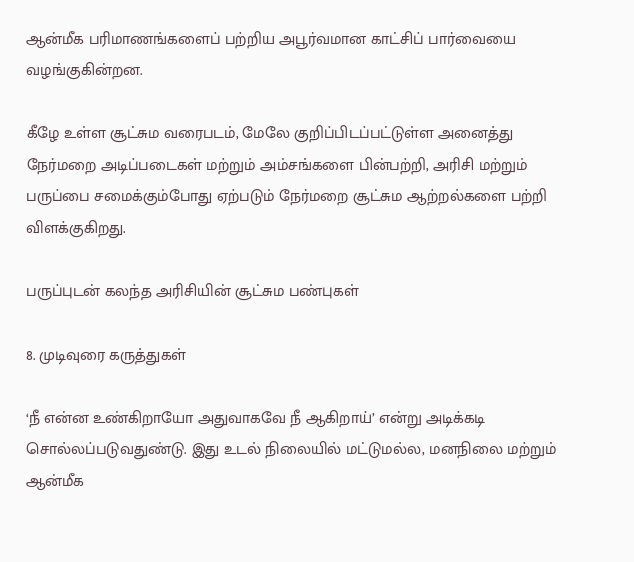ஆன்மீக பரிமாணங்களைப் பற்றிய அபூர்வமான காட்சிப் பார்வையை வழங்குகின்றன.

கீழே உள்ள சூட்சும வரைபடம், மேலே குறிப்பிடப்பட்டுள்ள அனைத்து நேர்மறை அடிப்படைகள் மற்றும் அம்சங்களை பின்பற்றி, அரிசி மற்றும் பருப்பை சமைக்கும்போது ஏற்படும் நேர்மறை சூட்சும ஆற்றல்களை பற்றி விளக்குகிறது.

பருப்புடன் கலந்த அரிசியின் சூட்சும பண்புகள்

8. முடிவுரை கருத்துகள்

‘நீ என்ன உண்கிறாயோ அதுவாகவே நீ ஆகிறாய்’ என்று அடிக்கடி சொல்லப்படுவதுண்டு. இது உடல் நிலையில் மட்டுமல்ல, மனநிலை மற்றும் ஆன்மீக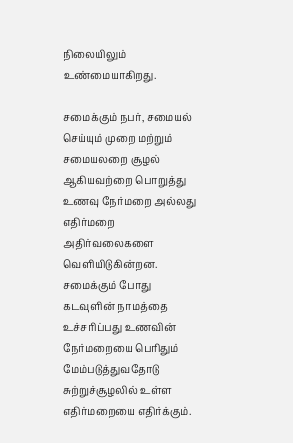நிலையிலும் உண்மையாகிறது.

சமைக்கும் நபர், சமையல் செய்யும் முறை மற்றும் சமையலறை சூழல் ஆகியவற்றை பொறுத்து உணவு நேர்மறை அல்லது எதிர்மறை அதிர்வலைகளை வெளியிடுகின்றன. சமைக்கும் போது கடவுளின் நாமத்தை உச்சரிப்பது உணவின் நேர்மறையை பெரிதும் மேம்படுத்துவதோடு சுற்றுச்சூழலில் உள்ள எதிர்மறையை எதிர்க்கும்.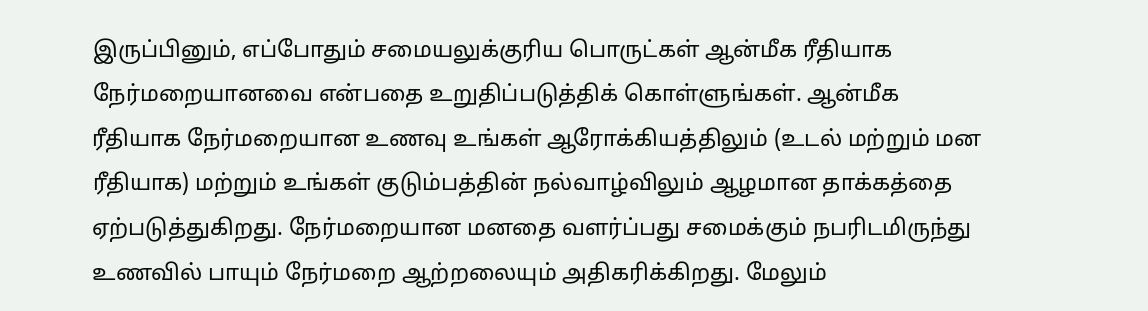இருப்பினும், எப்போதும் சமையலுக்குரிய பொருட்கள் ஆன்மீக ரீதியாக நேர்மறையானவை என்பதை உறுதிப்படுத்திக் கொள்ளுங்கள். ஆன்மீக ரீதியாக நேர்மறையான உணவு உங்கள் ஆரோக்கியத்திலும் (உடல் மற்றும் மன ரீதியாக) மற்றும் உங்கள் குடும்பத்தின் நல்வாழ்விலும் ஆழமான தாக்கத்தை ஏற்படுத்துகிறது. நேர்மறையான மனதை வளர்ப்பது சமைக்கும் நபரிடமிருந்து உணவில் பாயும் நேர்மறை ஆற்றலையும் அதிகரிக்கிறது. மேலும்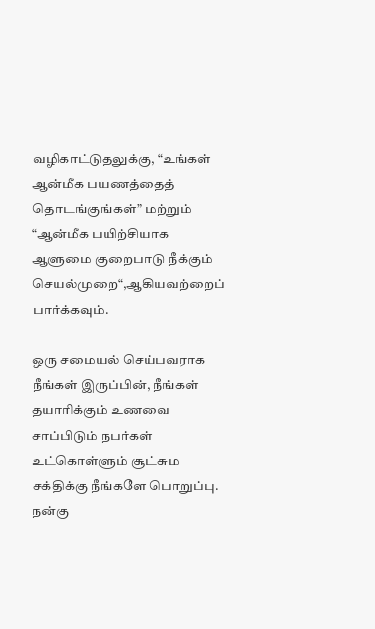வழிகாட்டுதலுக்கு, “உங்கள் ஆன்மீக பயணத்தைத் தொடங்குங்கள்” மற்றும் “ஆன்மீக பயிற்சியாக ஆளுமை குறைபாடு நீக்கும் செயல்முறை“,ஆகியவற்றைப் பார்க்கவும்.

ஒரு சமையல் செய்பவராக நீங்கள் இருப்பின், நீங்கள் தயாரிக்கும் உணவை சாப்பிடும் நபர்கள் உட்கொள்ளும் சூட்சும சக்திக்கு நீங்களே பொறுப்பு. நன்கு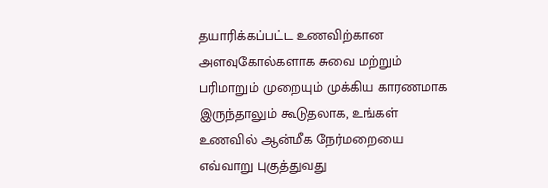தயாரிக்கப்பட்ட உணவிற்கான அளவுகோல்களாக சுவை மற்றும் பரிமாறும் முறையும் முக்கிய காரணமாக இருந்தாலும் கூடுதலாக, உங்கள் உணவில் ஆன்மீக நேர்மறையை எவ்வாறு புகுத்துவது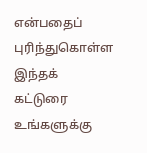என்பதைப் புரிந்துகொள்ள இந்தக் கட்டுரை உங்களுக்கு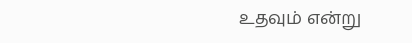உதவும் என்று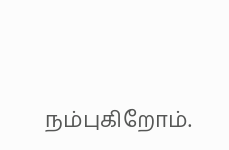நம்புகிறோம்.